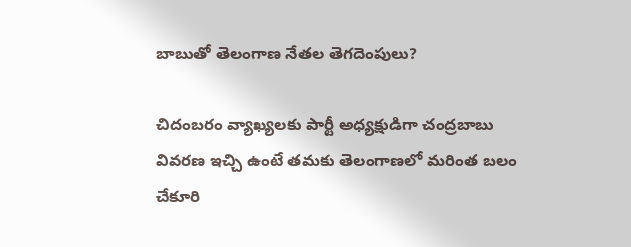బాబుతో తెలంగాణ నేతల తెగదెంపులు?

చిదంబరం వ్యాఖ్యలకు పార్టీ అధ్యక్షుడిగా చంద్రబాబు వివరణ ఇచ్చి ఉంటే తమకు తెలంగాణలో మరింత బలం చేకూరి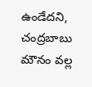ఉండేదని, చంద్రబాబు మౌనం వల్ల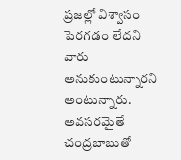ప్రజల్లో విశ్వాసం పెరగడం లేదని వారు అనుకుంటున్నారని అంటున్నారు. అవసరమైతే చంద్రబాబుతో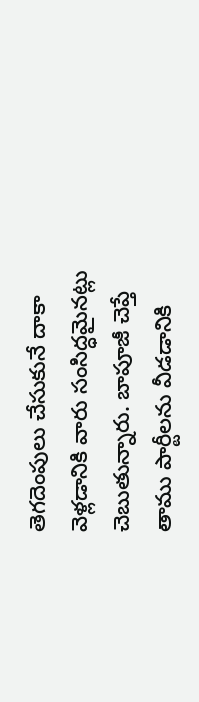తెగదెంపులు చేసుకునే దాకా వెళ్లడానికి వారు సంసిద్ధమైనట్లు చెబుతున్నారు. బాపూజీ చెప్తే తాము పార్టీలను వీడడానికి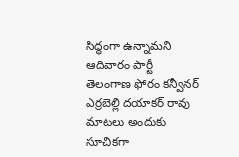సిద్ధంగా ఉన్నామని ఆదివారం పార్టీ తెలంగాణ ఫోరం కన్వీనర్ ఎర్రబెల్లి దయాకర్ రావు మాటలు అందుకు సూచికగా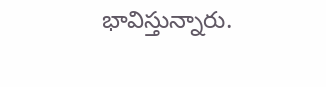భావిస్తున్నారు.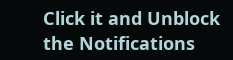Click it and Unblock the Notifications